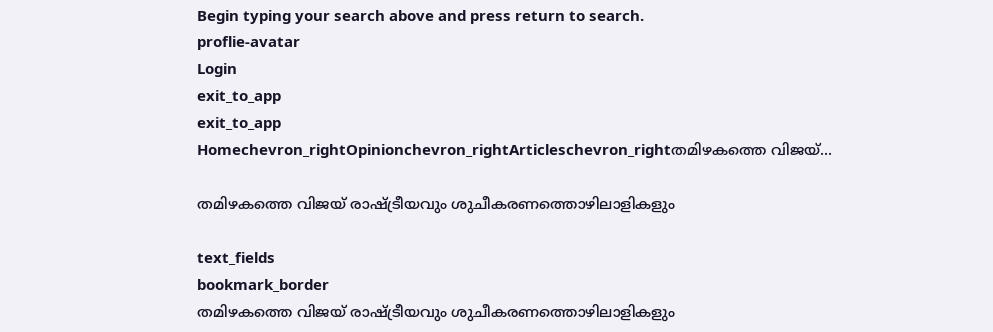Begin typing your search above and press return to search.
proflie-avatar
Login
exit_to_app
exit_to_app
Homechevron_rightOpinionchevron_rightArticleschevron_rightതമിഴകത്തെ വിജയ്‌...

തമിഴകത്തെ വിജയ്‌ രാഷ്ട്രീയവും ശുചീകരണത്തൊഴിലാളികളും

text_fields
bookmark_border
തമിഴകത്തെ വിജയ്‌ രാഷ്ട്രീയവും ശുചീകരണത്തൊഴിലാളികളും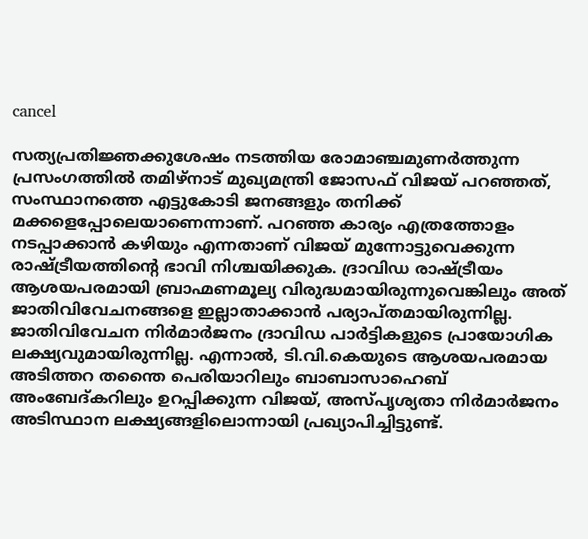cancel

സത്യപ്രതിജ്ഞക്കുശേഷം നടത്തിയ രോമാഞ്ചമുണർത്തുന്ന പ്രസംഗത്തിൽ തമിഴ്‌നാട് മുഖ്യമന്ത്രി ജോസഫ് വിജയ് പറഞ്ഞത്, സംസ്ഥാനത്തെ എട്ടുകോടി ജനങ്ങളും തനിക്ക് മക്കളെപ്പോലെയാണെന്നാണ്. പറഞ്ഞ കാര്യം എത്രത്തോളം നടപ്പാക്കാൻ കഴിയും എന്നതാണ് വിജയ് മുന്നോട്ടുവെക്കുന്ന രാഷ്ട്രീയത്തിന്റെ ഭാവി നിശ്ചയിക്കുക. ദ്രാവിഡ രാഷ്ട്രീയം ആശയപരമായി ബ്രാഹ്മണമൂല്യ വിരുദ്ധമായിരുന്നുവെങ്കിലും അത് ജാതിവിവേചനങ്ങളെ ഇല്ലാതാക്കാൻ പര്യാപ്തമായിരുന്നില്ല. ജാതിവിവേചന നിർമാർജനം ദ്രാവിഡ പാർട്ടികളുടെ പ്രായോഗിക ലക്ഷ്യവുമായിരുന്നില്ല. എന്നാൽ, ടി.വി.കെയുടെ ആശയപരമായ അടിത്തറ തന്തൈ പെരിയാറിലും ബാബാസാഹെബ് അംബേദ്കറിലും ഉറപ്പിക്കുന്ന വിജയ്, അസ്പൃശ്യതാ നിർമാർജനം അടിസ്ഥാന ലക്ഷ്യങ്ങളിലൊന്നായി പ്രഖ്യാപിച്ചിട്ടുണ്ട്.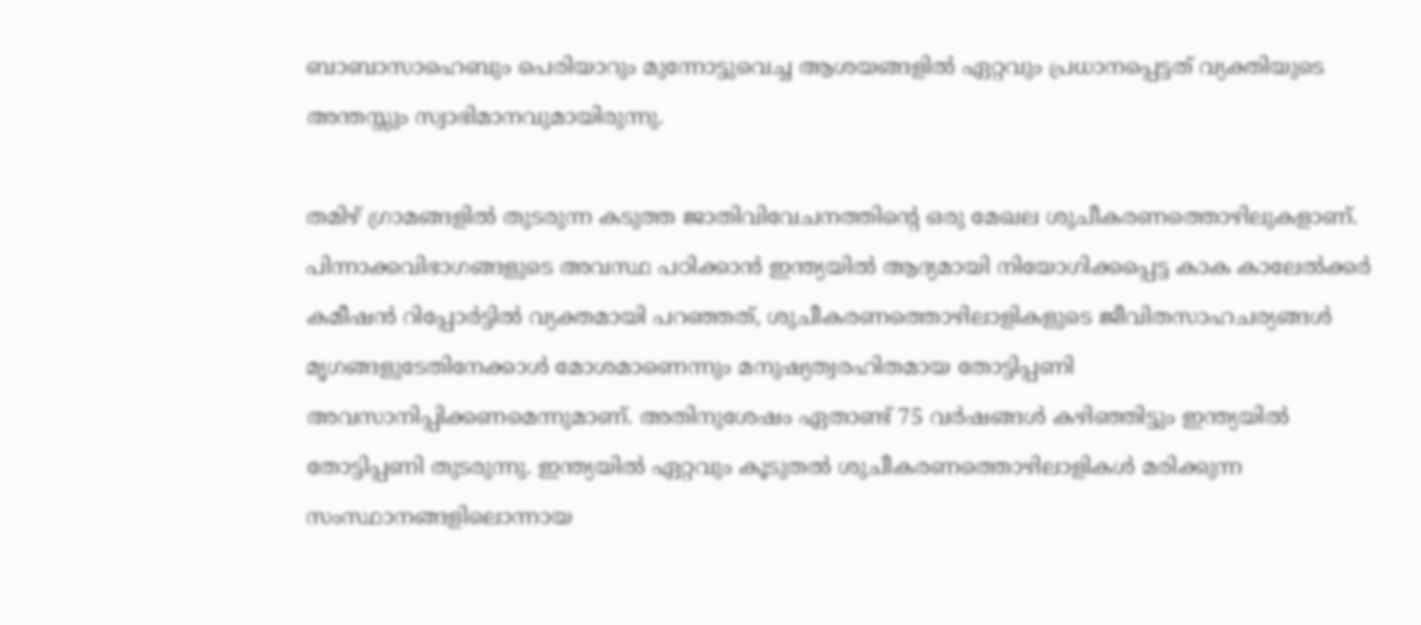ബാബാസാഹെബും പെരിയാറും മുന്നോട്ടുവെച്ച ആശയങ്ങളിൽ ഏറ്റവും പ്രധാനപ്പെട്ടത് വ്യക്തിയുടെ അന്തസ്സും സ്വാഭിമാനവുമായിരുന്നു.

തമിഴ് ഗ്രാമങ്ങളിൽ തുടരുന്ന കടുത്ത ജാതിവിവേചനത്തിന്റെ ഒരു മേഖല ശുചീകരണത്തൊഴിലുകളാണ്. പിന്നാക്കവിഭാഗങ്ങളുടെ അവസ്ഥ പഠിക്കാൻ ഇന്ത്യയിൽ ആദ്യമായി നിയോഗിക്കപ്പെട്ട കാക കാലേൽക്കർ കമീഷൻ റിപ്പോർട്ടിൽ വ്യക്തമായി പറഞ്ഞത്, ശുചീകരണത്തൊഴിലാളികളുടെ ജീവിതസാഹചര്യങ്ങൾ മൃഗങ്ങളുടേതിനേക്കാൾ മോശമാണെന്നും മനുഷ്യത്വരഹിതമായ തോട്ടിപ്പണി അവസാനിപ്പിക്കണമെന്നുമാണ്. അതിനുശേഷം ഏതാണ്ട് 75 വർഷങ്ങൾ കഴിഞ്ഞിട്ടും ഇന്ത്യയിൽ തോട്ടിപ്പണി തുടരുന്നു. ഇന്ത്യയിൽ ഏറ്റവും കൂടുതൽ ശുചീകരണത്തൊഴിലാളികൾ മരിക്കുന്ന സംസ്ഥാനങ്ങളിലൊന്നായ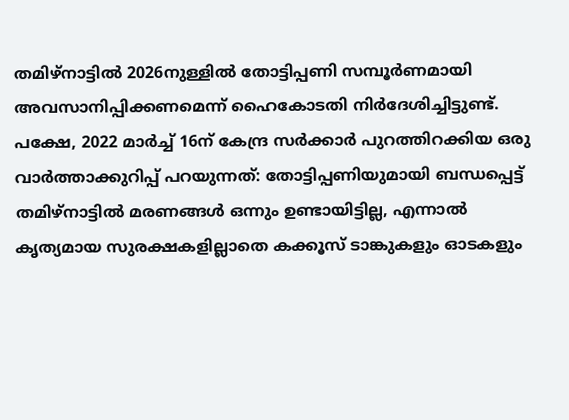തമിഴ്‌നാട്ടിൽ 2026നുള്ളിൽ തോട്ടിപ്പണി സമ്പൂർണമായി അവസാനിപ്പിക്കണമെന്ന് ഹൈകോടതി നിർദേശിച്ചിട്ടുണ്ട്. പക്ഷേ, 2022 മാർച്ച് 16ന് കേന്ദ്ര സർക്കാർ പുറത്തിറക്കിയ ഒരു വാർത്താക്കുറിപ്പ് പറയുന്നത്: തോട്ടിപ്പണിയുമായി ബന്ധപ്പെട്ട് തമിഴ്‌നാട്ടിൽ മരണങ്ങൾ ഒന്നും ഉണ്ടായിട്ടില്ല, എന്നാൽ കൃത്യമായ സുരക്ഷകളില്ലാതെ കക്കൂസ് ടാങ്കുകളും ഓടകളും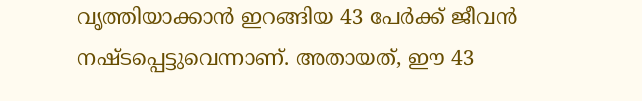വൃത്തിയാക്കാൻ ഇറങ്ങിയ 43 പേർക്ക് ജീവൻ നഷ്ടപ്പെട്ടുവെന്നാണ്. അതായത്, ഈ 43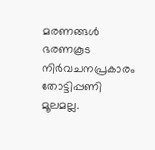മരണങ്ങൾ ഭരണകൂട നിർവചനപ്രകാരം തോട്ടിപ്പണി മൂലമല്ല.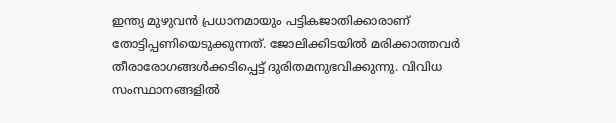ഇന്ത്യ മുഴുവൻ പ്രധാനമായും പട്ടികജാതിക്കാരാണ് തോട്ടിപ്പണിയെടുക്കുന്നത്. ജോലിക്കിടയിൽ മരിക്കാത്തവർ തീരാരോഗങ്ങൾക്കടിപ്പെട്ട് ദുരിതമനുഭവിക്കുന്നു. വിവിധ സംസ്ഥാനങ്ങളിൽ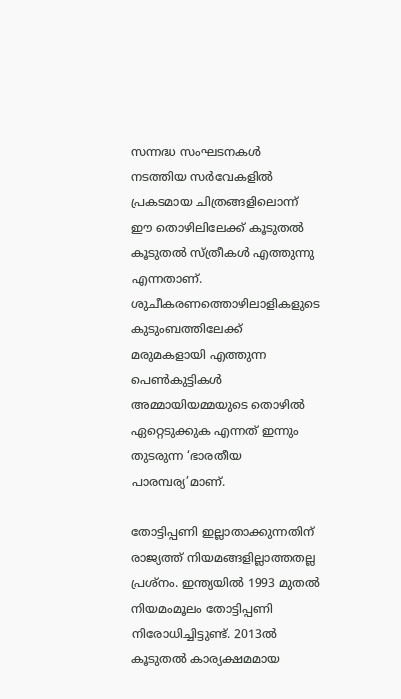സന്നദ്ധ സംഘടനകൾ നടത്തിയ സർവേകളിൽ പ്രകടമായ ചിത്രങ്ങളിലൊന്ന് ഈ തൊഴിലിലേക്ക് കൂടുതൽ കൂടുതൽ സ്ത്രീകൾ എത്തുന്നു എന്നതാണ്. ശുചീകരണത്തൊഴിലാളികളുടെ കുടുംബത്തിലേക്ക് മരുമകളായി എത്തുന്ന പെൺകുട്ടികൾ അമ്മായിയമ്മയുടെ തൊഴിൽ ഏറ്റെടുക്കുക എന്നത് ഇന്നും തുടരുന്ന ‘ഭാരതീയ പാരമ്പര്യ’മാണ്.

തോട്ടിപ്പണി ഇല്ലാതാക്കുന്നതിന് രാജ്യത്ത് നിയമങ്ങളില്ലാത്തതല്ല പ്രശ്നം. ഇന്ത്യയിൽ 1993 മുതൽ നിയമംമൂലം തോട്ടിപ്പണി നിരോധിച്ചിട്ടുണ്ട്. 2013ൽ കൂടുതൽ കാര്യക്ഷമമായ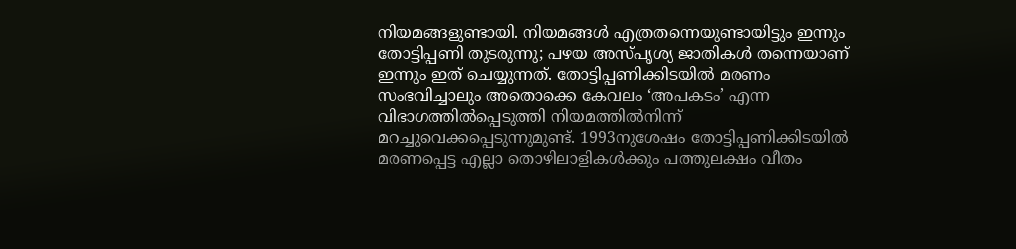നിയമങ്ങളുണ്ടായി. നിയമങ്ങൾ എത്രതന്നെയുണ്ടായിട്ടും ഇന്നും തോട്ടിപ്പണി തുടരുന്നു; പഴയ അസ്പൃശ്യ ജാതികൾ തന്നെയാണ് ഇന്നും ഇത് ചെയ്യുന്നത്. തോട്ടിപ്പണിക്കിടയിൽ മരണം സംഭവിച്ചാലും അതൊക്കെ കേവലം ‘അപകടം’ എന്ന വിഭാഗത്തിൽപ്പെടുത്തി നിയമത്തിൽനിന്ന് മറച്ചുവെക്കപ്പെടുന്നുമുണ്ട്. 1993നുശേഷം തോട്ടിപ്പണിക്കിടയിൽ മരണപ്പെട്ട എല്ലാ തൊഴിലാളികൾക്കും പത്തുലക്ഷം വീതം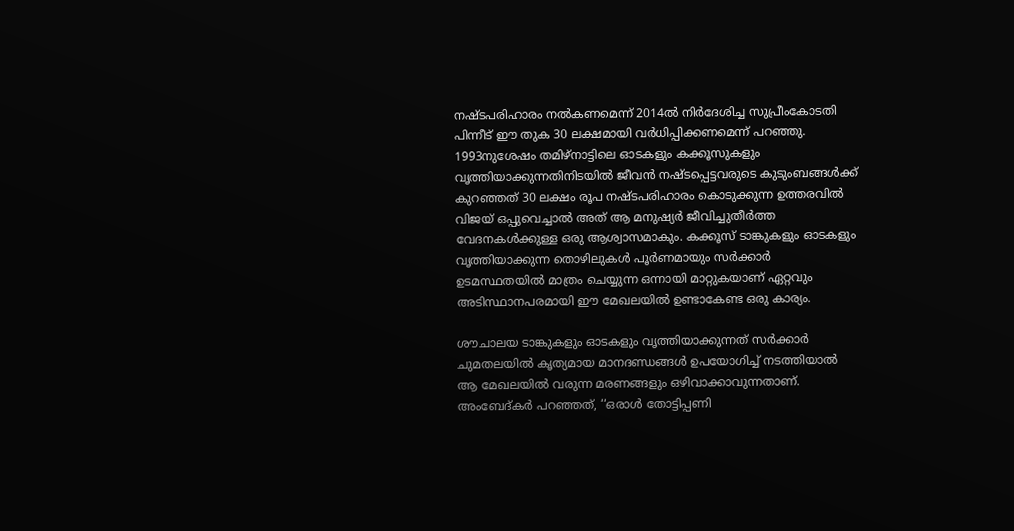നഷ്ടപരിഹാരം നൽകണമെന്ന് 2014ൽ നിർദേശിച്ച സുപ്രീംകോടതി പിന്നീട് ഈ തുക 30 ലക്ഷമായി വർധിപ്പിക്കണമെന്ന് പറഞ്ഞു. 1993നുശേഷം തമിഴ്‌നാട്ടിലെ ഓടകളും കക്കൂസുകളും വൃത്തിയാക്കുന്നതിനിടയിൽ ജീവൻ നഷ്ടപ്പെട്ടവരുടെ കുടുംബങ്ങൾക്ക് കുറഞ്ഞത് 30 ലക്ഷം രൂപ നഷ്ടപരിഹാരം കൊടുക്കുന്ന ഉത്തരവിൽ വിജയ് ഒപ്പുവെച്ചാൽ അത് ആ മനുഷ്യർ ജീവിച്ചുതീർത്ത വേദനകൾക്കുള്ള ഒരു ആശ്വാസമാകും. കക്കൂസ് ടാങ്കുകളും ഓടകളും വൃത്തിയാക്കുന്ന തൊഴിലുകൾ പൂർണമായും സർക്കാർ ഉടമസ്ഥതയിൽ മാത്രം ചെയ്യുന്ന ഒന്നായി മാറ്റുകയാണ് ഏറ്റവും അടിസ്ഥാനപരമായി ഈ മേഖലയിൽ ഉണ്ടാകേണ്ട ഒരു കാര്യം.

ശൗചാലയ ടാങ്കുകളും ഓടകളും വൃത്തിയാക്കുന്നത് സർക്കാർ ചുമതലയിൽ കൃത്യമായ മാനദണ്ഡങ്ങൾ ഉപയോഗിച്ച് നടത്തിയാൽ ആ മേഖലയിൽ വരുന്ന മരണങ്ങളും ഒഴിവാക്കാവുന്നതാണ്. അംബേദ്കർ പറഞ്ഞത്, ‘‘ഒരാൾ തോട്ടിപ്പണി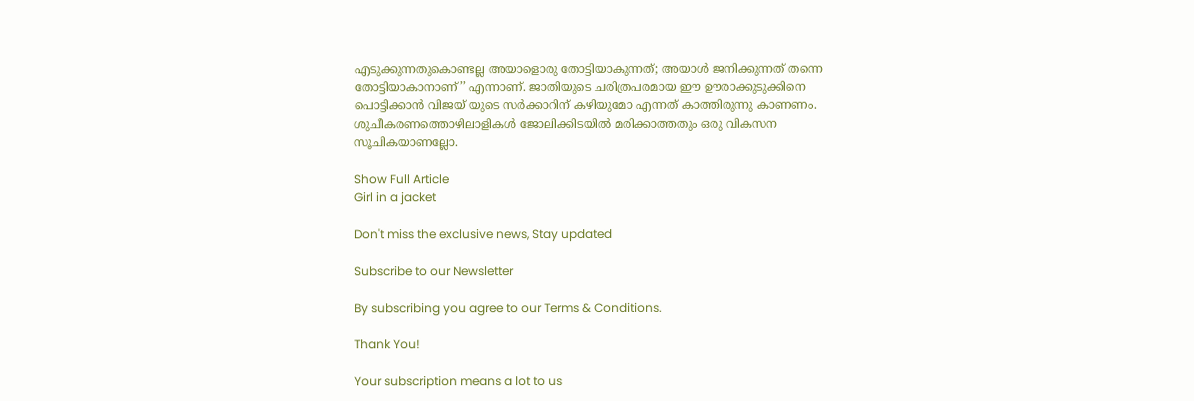എടുക്കുന്നതുകൊണ്ടല്ല അയാളൊരു തോട്ടിയാകുന്നത്; അയാൾ ജനിക്കുന്നത് തന്നെ തോട്ടിയാകാനാണ്’’ എന്നാണ്. ജാതിയുടെ ചരിത്രപരമായ ഈ ഊരാക്കുടുക്കിനെ പൊട്ടിക്കാൻ വിജയ് യുടെ സർക്കാറിന് കഴിയുമോ എന്നത് കാത്തിരുന്നു കാണണം. ശുചീകരണത്തൊഴിലാളികൾ ജോലിക്കിടയിൽ മരിക്കാത്തതും ഒരു വികസന സൂചികയാണല്ലോ.

Show Full Article
Girl in a jacket

Don't miss the exclusive news, Stay updated

Subscribe to our Newsletter

By subscribing you agree to our Terms & Conditions.

Thank You!

Your subscription means a lot to us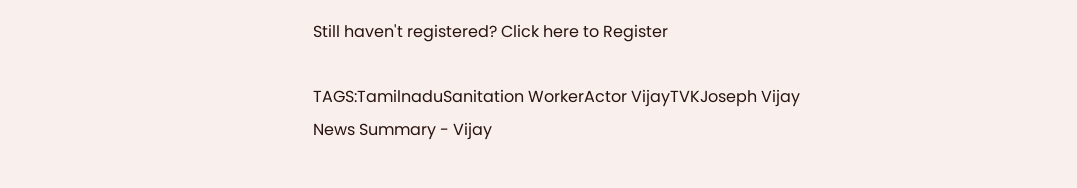Still haven't registered? Click here to Register

TAGS:TamilnaduSanitation WorkerActor VijayTVKJoseph Vijay
News Summary - Vijay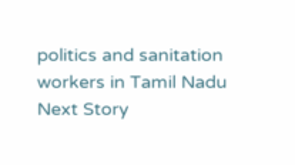politics and sanitation workers in Tamil Nadu
Next Story